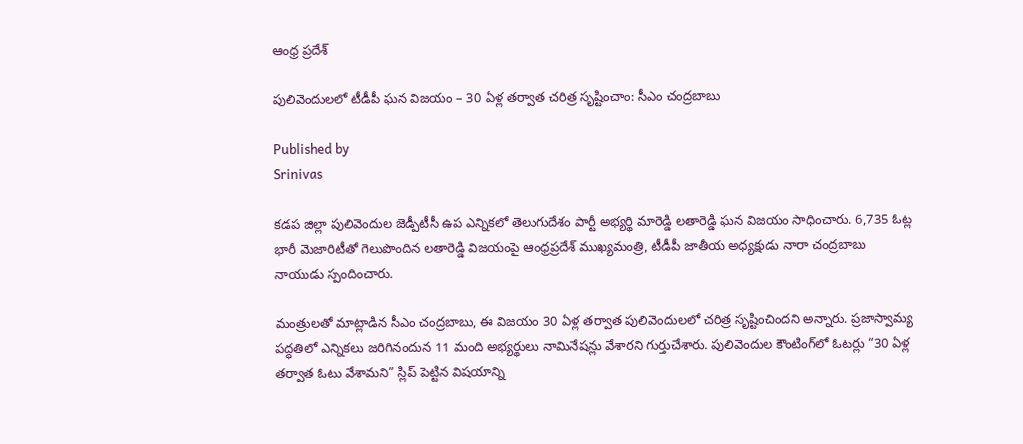ఆంధ్ర ప్రదేశ్

పులివెందులలో టీడీపీ ఘన విజయం – 30 ఏళ్ల తర్వాత చరిత్ర సృష్టించాం: సీఎం చంద్రబాబు

Published by
Srinivas

కడప జిల్లా పులివెందుల జెడ్పీటీసీ ఉప ఎన్నికలో తెలుగుదేశం పార్టీ అభ్యర్థి మారెడ్డి లతారెడ్డి ఘన విజయం సాధించారు. 6,735 ఓట్ల భారీ మెజారిటీతో గెలుపొందిన లతారెడ్డి విజయంపై ఆంధ్రప్రదేశ్ ముఖ్యమంత్రి, టీడీపీ జాతీయ అధ్యక్షుడు నారా చంద్రబాబు నాయుడు స్పందించారు.

మంత్రులతో మాట్లాడిన సీఎం చంద్రబాబు, ఈ విజయం 30 ఏళ్ల తర్వాత పులివెందులలో చరిత్ర సృష్టించిందని అన్నారు. ప్రజాస్వామ్య పద్ధతిలో ఎన్నికలు జరిగినందున 11 మంది అభ్యర్థులు నామినేషన్లు వేశారని గుర్తుచేశారు. పులివెందుల కౌంటింగ్‌లో ఓటర్లు “30 ఏళ్ల తర్వాత ఓటు వేశామని” స్లిప్ పెట్టిన విషయాన్ని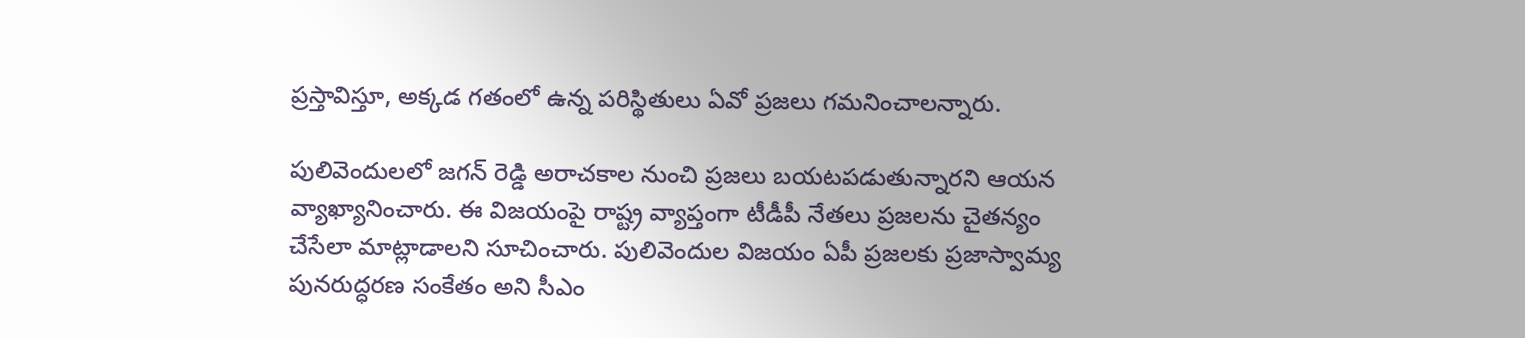ప్రస్తావిస్తూ, అక్కడ గతంలో ఉన్న పరిస్థితులు ఏవో ప్రజలు గమనించాలన్నారు.

పులివెందులలో జగన్ రెడ్డి అరాచకాల నుంచి ప్రజలు బయటపడుతున్నారని ఆయన వ్యాఖ్యానించారు. ఈ విజయంపై రాష్ట్ర వ్యాప్తంగా టీడీపీ నేతలు ప్రజలను చైతన్యం చేసేలా మాట్లాడాలని సూచించారు. పులివెందుల విజయం ఏపీ ప్రజలకు ప్రజాస్వామ్య పునరుద్ధరణ సంకేతం అని సీఎం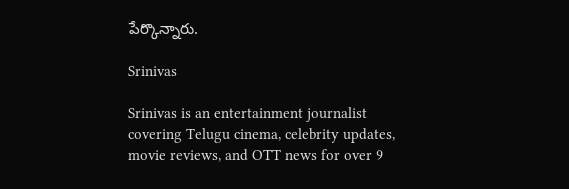పేర్కొన్నారు.

Srinivas

Srinivas is an entertainment journalist covering Telugu cinema, celebrity updates, movie reviews, and OTT news for over 9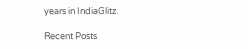years in IndiaGlitz.

Recent Posts